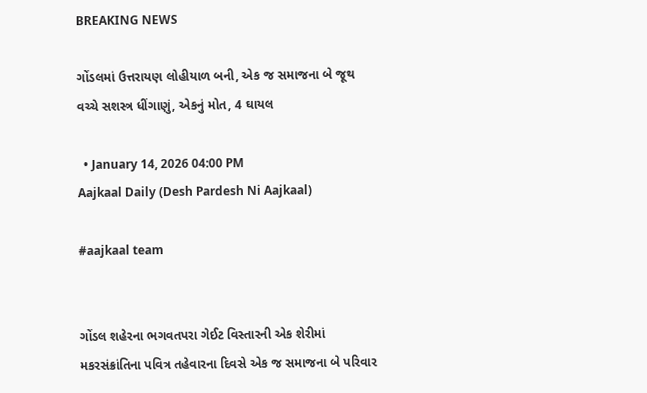BREAKING NEWS

ગોંડલમાં ઉત્તરાયણ લોહીયાળ બની, એક જ સમાજના બે જૂથ વચ્ચે સશસ્ત્ર ધીંગાણું, એકનું મોત, 4 ઘાયલ

  • January 14, 2026 04:00 PM
Aajkaal Daily (Desh Pardesh Ni Aajkaal)

#aajkaal team


ગોંડલ શહેરના ભગવતપરા ગેઈટ વિસ્તારની એક શેરીમાં મકરસંક્રાંતિના પવિત્ર તહેવારના દિવસે એક જ સમાજના બે પરિવાર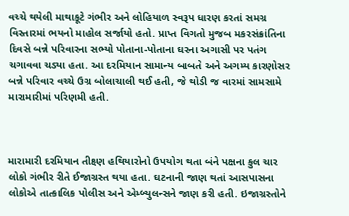વચ્ચે થયેલી માથાકૂટે ગંભીર અને લોહિયાળ સ્વરૂપ ધારણ કરતાં સમગ્ર વિસ્તારમાં ભયનો માહોલ સર્જાયો હતો. પ્રાપ્ત વિગતો મુજબ મકરસંક્રાંતિના દિવસે બન્ને પરિવારના સભ્યો પોતાના-પોતાના ઘરના અગાસી પર પતંગ ચગાવવા ચડ્યા હતા. આ દરમિયાન સામાન્ય બાબતે અને અગમ્ય કારણોસર બન્ને પરિવાર વચ્ચે ઉગ્ર બોલાચાલી થઈ હતી, જે થોડી જ વારમાં સામસામે મારામારીમાં પરિણમી હતી.



મારામારી દરમિયાન તીક્ષ્ણ હથિયારોનો ઉપયોગ થતા બંને પક્ષના કુલ ચાર લોકો ગંભીર રીતે ઈજાગ્રસ્ત થયા હતા. ઘટનાની જાણ થતાં આસપાસના લોકોએ તાત્કાલિક પોલીસ અને એમ્બ્યુલન્સને જાણ કરી હતી. ઇજાગ્રસ્તોને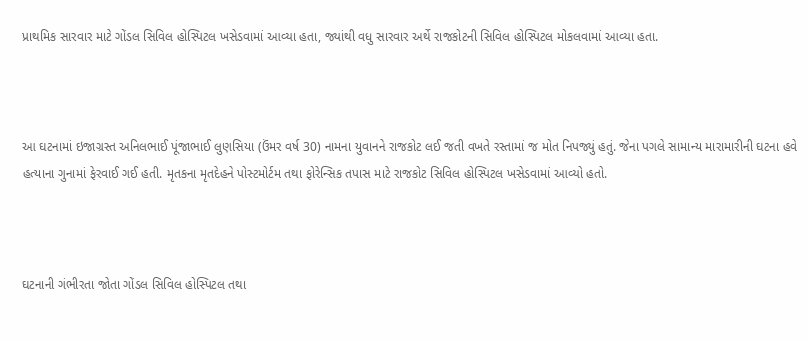પ્રાથમિક સારવાર માટે ગોંડલ સિવિલ હોસ્પિટલ ખસેડવામાં આવ્યા હતા, જ્યાંથી વધુ સારવાર અર્થે રાજકોટની સિવિલ હોસ્પિટલ મોકલવામાં આવ્યા હતા.



આ ઘટનામાં ઇજાગ્રસ્ત અનિલભાઈ પૂંજાભાઈ લુણસિયા (ઉંમર વર્ષ 30) નામના યુવાનને રાજકોટ લઈ જતી વખતે રસ્તામાં જ મોત નિપજ્યું હતું. જેના પગલે સામાન્ય મારામારીની ઘટના હવે હત્યાના ગુનામાં ફેરવાઈ ગઈ હતી. મૃતકના મૃતદેહને પોસ્ટમોર્ટમ તથા ફોરેન્સિક તપાસ માટે રાજકોટ સિવિલ હોસ્પિટલ ખસેડવામાં આવ્યો હતો.



ઘટનાની ગંભીરતા જોતા ગોંડલ સિવિલ હોસ્પિટલ તથા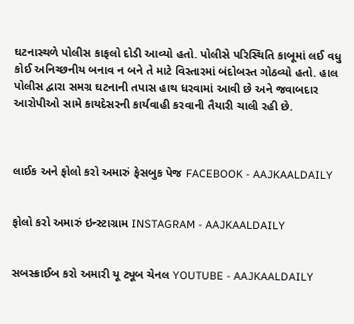ઘટનાસ્થળે પોલીસ કાફલો દોડી આવ્યો હતો. પોલીસે પરિસ્થિતિ કાબૂમાં લઈ વધુ કોઈ અનિચ્છનીય બનાવ ન બને તે માટે વિસ્તારમાં બંદોબસ્ત ગોઠવ્યો હતો. હાલ પોલીસ દ્વારા સમગ્ર ઘટનાની તપાસ હાથ ધરવામાં આવી છે અને જવાબદાર આરોપીઓ સામે કાયદેસરની કાર્યવાહી કરવાની તૈયારી ચાલી રહી છે.



લાઈક અને ફોલો કરો અમારું ફેસબુક પેજ FACEBOOK - AAJKAALDAILY


ફોલો કરો અમારું ઇન્સ્ટાગ્રામ INSTAGRAM - AAJKAALDAILY


સબસ્ક્રાઈબ કરો અમારી યૂ ટ્યૂબ ચેનલ YOUTUBE - AAJKAALDAILY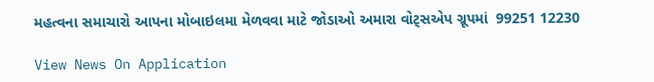મહત્વના સમાચારો આપના મોબાઇલમા મેળવવા માટે જોડાઓ અમારા વોટ્સએપ ગ્રૂપમાં  99251 12230

View News On Application